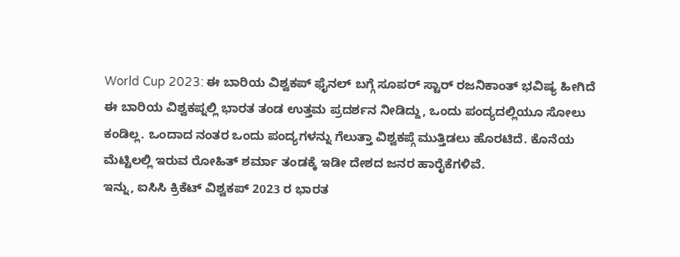World Cup 2023: ಈ ಬಾರಿಯ ವಿಶ್ವಕಪ್ ಫೈನಲ್ ಬಗ್ಗೆ ಸೂಪರ್ ಸ್ಟಾರ್ ರಜನಿಕಾಂತ್ ಭವಿಷ್ಯ ಹೀಗಿದೆ
ಈ ಬಾರಿಯ ವಿಶ್ವಕಪ್ನಲ್ಲಿ ಭಾರತ ತಂಡ ಉತ್ತಮ ಪ್ರದರ್ಶನ ನೀಡಿದ್ದು, ಒಂದು ಪಂದ್ಯದಲ್ಲಿಯೂ ಸೋಲು ಕಂಡಿಲ್ಲ. ಒಂದಾದ ನಂತರ ಒಂದು ಪಂದ್ಯಗಳನ್ನು ಗೆಲುತ್ತಾ ವಿಶ್ವಕಪ್ಗೆ ಮುತ್ತಿಡಲು ಹೊರಟಿದೆ. ಕೊನೆಯ ಮೆಟ್ಟಿಲಲ್ಲಿ ಇರುವ ರೋಹಿತ್ ಶರ್ಮಾ ತಂಡಕ್ಕೆ ಇಡೀ ದೇಶದ ಜನರ ಹಾರೈಕೆಗಳಿವೆ.
ಇನ್ನು, ಐಸಿಸಿ ಕ್ರಿಕೆಟ್ ವಿಶ್ವಕಪ್ 2023 ರ ಭಾರತ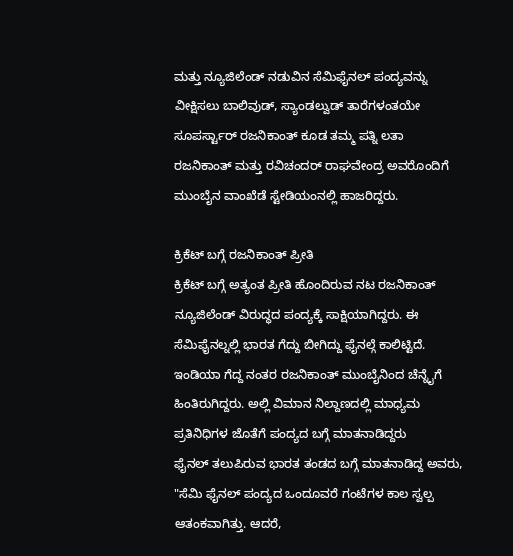ಮತ್ತು ನ್ಯೂಜಿಲೆಂಡ್ ನಡುವಿನ ಸೆಮಿಫೈನಲ್ ಪಂದ್ಯವನ್ನು ವೀಕ್ಷಿಸಲು ಬಾಲಿವುಡ್, ಸ್ಯಾಂಡಲ್ವುಡ್ ತಾರೆಗಳಂತಯೇ ಸೂಪರ್ಸ್ಟಾರ್ ರಜನಿಕಾಂತ್ ಕೂಡ ತಮ್ಮ ಪತ್ನಿ ಲತಾ ರಜನಿಕಾಂತ್ ಮತ್ತು ರವಿಚಂದರ್ ರಾಘವೇಂದ್ರ ಅವರೊಂದಿಗೆ ಮುಂಬೈನ ವಾಂಖೆಡೆ ಸ್ಟೇಡಿಯಂನಲ್ಲಿ ಹಾಜರಿದ್ದರು.

ಕ್ರಿಕೆಟ್ ಬಗ್ಗೆ ರಜನಿಕಾಂತ್ ಪ್ರೀತಿ
ಕ್ರಿಕೆಟ್ ಬಗ್ಗೆ ಅತ್ಯಂತ ಪ್ರೀತಿ ಹೊಂದಿರುವ ನಟ ರಜನಿಕಾಂತ್ ನ್ಯೂಜಿಲೆಂಡ್ ವಿರುದ್ಧದ ಪಂದ್ಯಕ್ಕೆ ಸಾಕ್ಷಿಯಾಗಿದ್ದರು. ಈ ಸೆಮಿಫೈನಲ್ನಲ್ಲಿ ಭಾರತ ಗೆದ್ದು ಬೀಗಿದ್ದು ಫೈನಲ್ಗೆ ಕಾಲಿಟ್ಟಿದೆ. ಇಂಡಿಯಾ ಗೆದ್ದ ನಂತರ ರಜನಿಕಾಂತ್ ಮುಂಬೈನಿಂದ ಚೆನ್ನೈಗೆ ಹಿಂತಿರುಗಿದ್ದರು. ಅಲ್ಲಿ ವಿಮಾನ ನಿಲ್ದಾಣದಲ್ಲಿ ಮಾಧ್ಯಮ ಪ್ರತಿನಿಧಿಗಳ ಜೊತೆಗೆ ಪಂದ್ಯದ ಬಗ್ಗೆ ಮಾತನಾಡಿದ್ದರು
ಫೈನಲ್ ತಲುಪಿರುವ ಭಾರತ ತಂಡದ ಬಗ್ಗೆ ಮಾತನಾಡಿದ್ದ ಅವರು, "ಸೆಮಿ ಫೈನಲ್ ಪಂದ್ಯದ ಒಂದೂವರೆ ಗಂಟೆಗಳ ಕಾಲ ಸ್ವಲ್ಪ ಆತಂಕವಾಗಿತ್ತು. ಆದರೆ,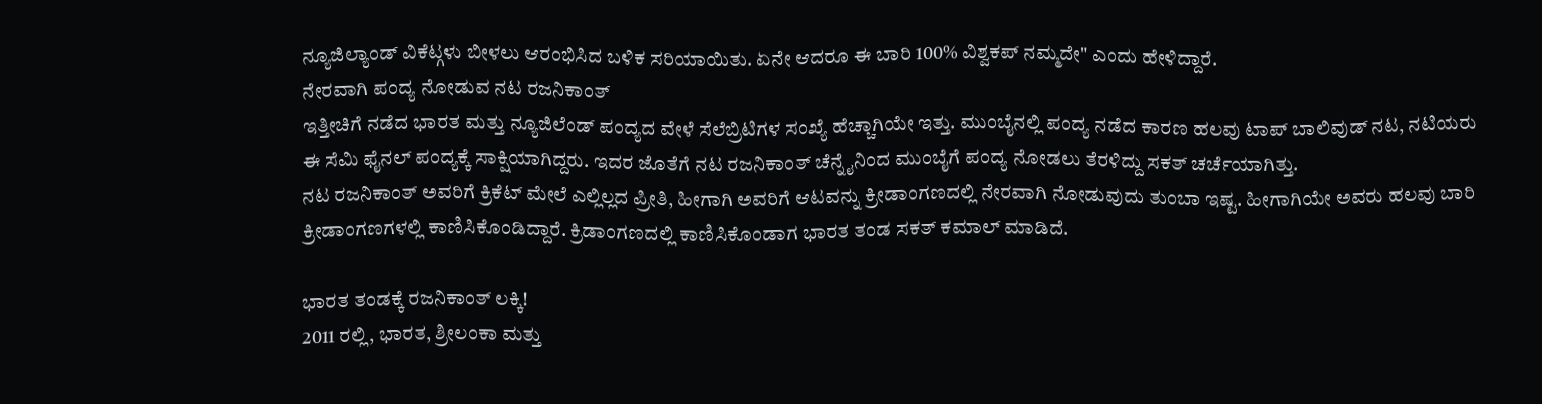ನ್ಯೂಜಿಲ್ಯಾಂಡ್ ವಿಕೆಟ್ಗಳು ಬೀಳಲು ಆರಂಭಿಸಿದ ಬಳಿಕ ಸರಿಯಾಯಿತು. ಏನೇ ಆದರೂ ಈ ಬಾರಿ 100% ವಿಶ್ವಕಪ್ ನಮ್ಮದೇ" ಎಂದು ಹೇಳಿದ್ದಾರೆ.
ನೇರವಾಗಿ ಪಂದ್ಯ ನೋಡುವ ನಟ ರಜನಿಕಾಂತ್
ಇತ್ತೀಚಿಗೆ ನಡೆದ ಭಾರತ ಮತ್ತು ನ್ಯೂಜಿಲೆಂಡ್ ಪಂದ್ಯದ ವೇಳೆ ಸೆಲೆಬ್ರಿಟಿಗಳ ಸಂಖ್ಯೆ ಹೆಚ್ಚಾಗಿಯೇ ಇತ್ತು. ಮುಂಬೈನಲ್ಲಿ ಪಂದ್ಯ ನಡೆದ ಕಾರಣ ಹಲವು ಟಾಪ್ ಬಾಲಿವುಡ್ ನಟ, ನಟಿಯರು ಈ ಸೆಮಿ ಫೈನಲ್ ಪಂದ್ಯಕ್ಕೆ ಸಾಕ್ಷಿಯಾಗಿದ್ದರು. ಇದರ ಜೊತೆಗೆ ನಟ ರಜನಿಕಾಂತ್ ಚೆನ್ನೈನಿಂದ ಮುಂಬೈಗೆ ಪಂದ್ಯ ನೋಡಲು ತೆರಳಿದ್ದು ಸಕತ್ ಚರ್ಚೆಯಾಗಿತ್ತು.
ನಟ ರಜನಿಕಾಂತ್ ಅವರಿಗೆ ಕ್ರಿಕೆಟ್ ಮೇಲೆ ಎಲ್ಲಿಲ್ಲದ ಪ್ರೀತಿ, ಹೀಗಾಗಿ ಅವರಿಗೆ ಆಟವನ್ನು ಕ್ರೀಡಾಂಗಣದಲ್ಲಿ ನೇರವಾಗಿ ನೋಡುವುದು ತುಂಬಾ ಇಷ್ಟ. ಹೀಗಾಗಿಯೇ ಅವರು ಹಲವು ಬಾರಿ ಕ್ರೀಡಾಂಗಣಗಳಲ್ಲಿ ಕಾಣಿಸಿಕೊಂಡಿದ್ದಾರೆ. ಕ್ರಿಡಾಂಗಣದಲ್ಲಿ ಕಾಣಿಸಿಕೊಂಡಾಗ ಭಾರತ ತಂಡ ಸಕತ್ ಕಮಾಲ್ ಮಾಡಿದೆ.

ಭಾರತ ತಂಡಕ್ಕೆ ರಜನಿಕಾಂತ್ ಲಕ್ಕಿ!
2011 ರಲ್ಲಿ, ಭಾರತ, ಶ್ರೀಲಂಕಾ ಮತ್ತು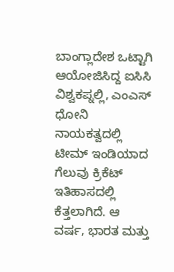ಬಾಂಗ್ಲಾದೇಶ ಒಟ್ಟಾಗಿ ಆಯೋಜಿಸಿದ್ದ ಐಸಿಸಿ ವಿಶ್ವಕಪ್ನಲ್ಲಿ, ಎಂಎಸ್ ಧೋನಿ ನಾಯಕತ್ವದಲ್ಲಿ ಟೀಮ್ ಇಂಡಿಯಾದ ಗೆಲುವು ಕ್ರಿಕೆಟ್ ಇತಿಹಾಸದಲ್ಲಿ ಕೆತ್ತಲಾಗಿದೆ. ಆ ವರ್ಷ, ಭಾರತ ಮತ್ತು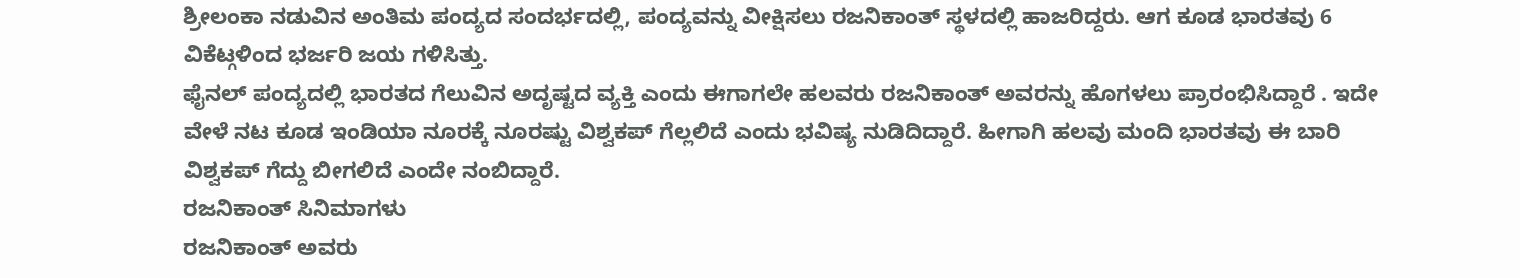ಶ್ರೀಲಂಕಾ ನಡುವಿನ ಅಂತಿಮ ಪಂದ್ಯದ ಸಂದರ್ಭದಲ್ಲಿ, ಪಂದ್ಯವನ್ನು ವೀಕ್ಷಿಸಲು ರಜನಿಕಾಂತ್ ಸ್ಥಳದಲ್ಲಿ ಹಾಜರಿದ್ದರು. ಆಗ ಕೂಡ ಭಾರತವು 6 ವಿಕೆಟ್ಗಳಿಂದ ಭರ್ಜರಿ ಜಯ ಗಳಿಸಿತ್ತು.
ಫೈನಲ್ ಪಂದ್ಯದಲ್ಲಿ ಭಾರತದ ಗೆಲುವಿನ ಅದೃಷ್ಟದ ವ್ಯಕ್ತಿ ಎಂದು ಈಗಾಗಲೇ ಹಲವರು ರಜನಿಕಾಂತ್ ಅವರನ್ನು ಹೊಗಳಲು ಪ್ರಾರಂಭಿಸಿದ್ದಾರೆ . ಇದೇ ವೇಳೆ ನಟ ಕೂಡ ಇಂಡಿಯಾ ನೂರಕ್ಕೆ ನೂರಷ್ಟು ವಿಶ್ವಕಪ್ ಗೆಲ್ಲಲಿದೆ ಎಂದು ಭವಿಷ್ಯ ನುಡಿದಿದ್ದಾರೆ. ಹೀಗಾಗಿ ಹಲವು ಮಂದಿ ಭಾರತವು ಈ ಬಾರಿ ವಿಶ್ವಕಪ್ ಗೆದ್ದು ಬೀಗಲಿದೆ ಎಂದೇ ನಂಬಿದ್ದಾರೆ.
ರಜನಿಕಾಂತ್ ಸಿನಿಮಾಗಳು
ರಜನಿಕಾಂತ್ ಅವರು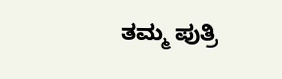ತಮ್ಮ ಪುತ್ರಿ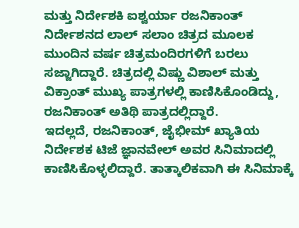ಮತ್ತು ನಿರ್ದೇಶಕಿ ಐಶ್ವರ್ಯಾ ರಜನಿಕಾಂತ್ ನಿರ್ದೇಶನದ ಲಾಲ್ ಸಲಾಂ ಚಿತ್ರದ ಮೂಲಕ ಮುಂದಿನ ವರ್ಷ ಚಿತ್ರಮಂದಿರಗಳಿಗೆ ಬರಲು ಸಜ್ಜಾಗಿದ್ದಾರೆ. ಚಿತ್ರದಲ್ಲಿ ವಿಷ್ಣು ವಿಶಾಲ್ ಮತ್ತು ವಿಕ್ರಾಂತ್ ಮುಖ್ಯ ಪಾತ್ರಗಳಲ್ಲಿ ಕಾಣಿಸಿಕೊಂಡಿದ್ದು, ರಜನಿಕಾಂತ್ ಅತಿಥಿ ಪಾತ್ರದಲ್ಲಿದ್ದಾರೆ.
ಇದಲ್ಲದೆ, ರಜನಿಕಾಂತ್, ಜೈಭೀಮ್ ಖ್ಯಾತಿಯ ನಿರ್ದೇಶಕ ಟಿಜೆ ಜ್ಞಾನವೇಲ್ ಅವರ ಸಿನಿಮಾದಲ್ಲಿ ಕಾಣಿಸಿಕೊಳ್ಳಲಿದ್ದಾರೆ. ತಾತ್ಕಾಲಿಕವಾಗಿ ಈ ಸಿನಿಮಾಕ್ಕೆ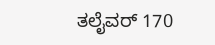ತಲೈವರ್ 170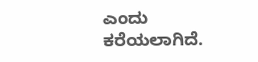ಎಂದು ಕರೆಯಲಾಗಿದೆ.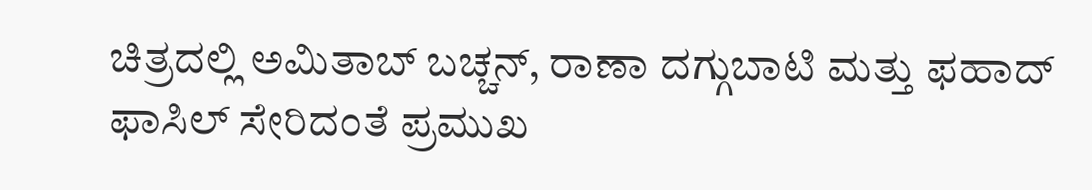ಚಿತ್ರದಲ್ಲಿ ಅಮಿತಾಬ್ ಬಚ್ಚನ್, ರಾಣಾ ದಗ್ಗುಬಾಟಿ ಮತ್ತು ಫಹಾದ್ ಫಾಸಿಲ್ ಸೇರಿದಂತೆ ಪ್ರಮುಖ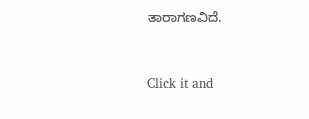ತಾರಾಗಣವಿದೆ.


Click it and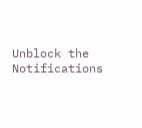Unblock the Notifications